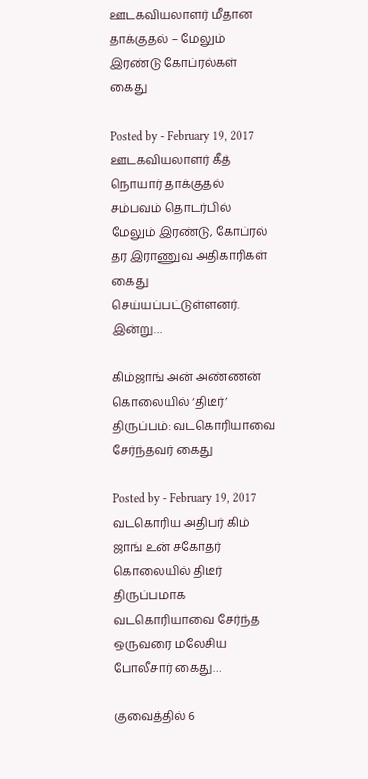ஊடகவியலாளர் மீதான தாக்குதல் – மேலும் இரண்டு கோப்ரல்கள் கைது

Posted by - February 19, 2017
ஊடகவியலாளர் கீத் நொயார் தாக்குதல் சம்பவம் தொடர்பில் மேலும் இரண்டு, கோப்ரல் தர இராணுவ அதிகாரிகள் கைது செய்யப்பட்டுள்ளனர். இன்று…

கிம்ஜாங் அன் அண்ணன் கொலையில் ‘திடீர்’ திருப்பம்: வடகொரியாவை சேர்ந்தவர் கைது

Posted by - February 19, 2017
வடகொரிய அதிபர் கிம் ஜாங் உன் சகோதர் கொலையில் திடீர் திருப்பமாக வடகொரியாவை சேர்ந்த ஒருவரை மலேசிய போலீசார் கைது…

குவைத்தில் 6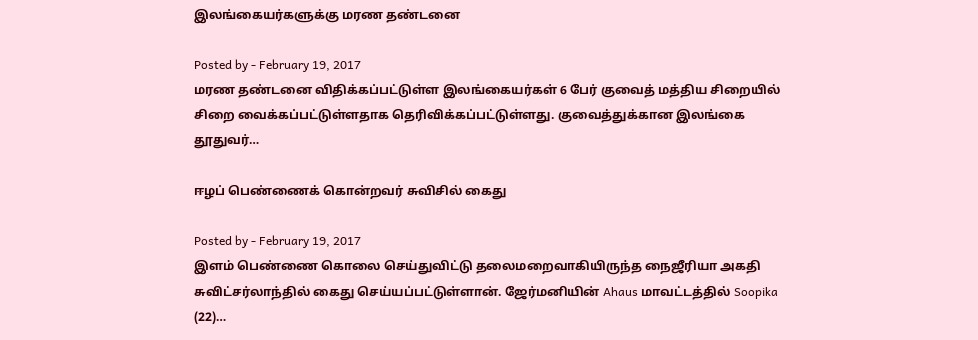இலங்கையர்களுக்கு மரண தண்டனை

Posted by - February 19, 2017
மரண தண்டனை விதிக்கப்பட்டுள்ள இலங்கையர்கள் 6 பேர் குவைத் மத்திய சிறையில் சிறை வைக்கப்பட்டுள்ளதாக தெரிவிக்கப்பட்டுள்ளது. குவைத்துக்கான இலங்கை தூதுவர்…

ஈழப் பெண்ணைக் கொன்றவர் சுவிசில் கைது

Posted by - February 19, 2017
இளம் பெண்ணை கொலை செய்துவிட்டு தலைமறைவாகியிருந்த நைஜீரியா அகதி சுவிட்சர்லாந்தில் கைது செய்யப்பட்டுள்ளான். ஜேர்மனியின் Ahaus மாவட்டத்தில் Soopika (22)…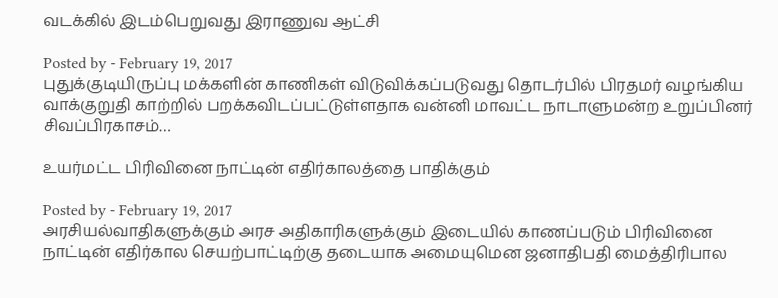வடக்கில் இடம்பெறுவது இராணுவ ஆட்சி

Posted by - February 19, 2017
புதுக்குடியிருப்பு மக்களின் காணிகள் விடுவிக்கப்படுவது தொடர்பில் பிரதமர் வழங்கிய வாக்குறுதி காற்றில் பறக்கவிடப்பட்டுள்ளதாக வன்னி மாவட்ட நாடாளுமன்ற உறுப்பினர் சிவப்பிரகாசம்…

உயர்மட்ட பிரிவினை நாட்டின் எதிர்காலத்தை பாதிக்கும்

Posted by - February 19, 2017
அரசியல்வாதிகளுக்கும் அரச அதிகாரிகளுக்கும் இடையில் காணப்படும் பிரிவினை நாட்டின் எதிர்கால செயற்பாட்டிற்கு தடையாக அமையுமென ஜனாதிபதி மைத்திரிபால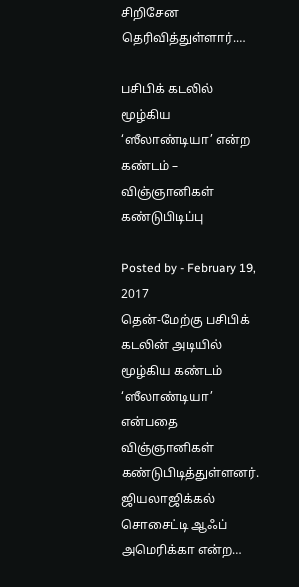சிறிசேன தெரிவித்துள்ளார்.…

பசிபிக் கடலில் மூழ்கிய ‘ஸீலாண்டியா’ என்ற கண்டம் – விஞ்ஞானிகள் கண்டுபிடிப்பு

Posted by - February 19, 2017
தென்-மேற்கு பசிபிக் கடலின் அடியில் மூழ்கிய கண்டம் ‘ஸீலாண்டியா’ என்பதை விஞ்ஞானிகள் கண்டுபிடித்துள்ளனர். ஜியலாஜிக்கல் சொசைட்டி ஆஃப் அமெரிக்கா என்ற…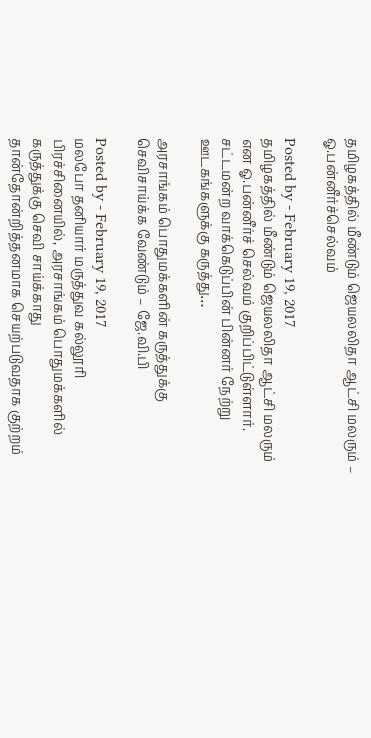தமிழகத்தில் மீண்டும் ஜெயலலிதா ஆட்சி மலரும் – ஓ.பன்னீர்ச்செல்வம்

Posted by - February 19, 2017
தமிழகத்தில் மீண்டும் ஜெயலலிதா ஆட்சி மலரும் என ஓ.பன்னீர்ச் செல்வம் குறிப்பிட்டுள்ளார். சட்டமன்ற வாக்கெடுப்பின் பின்னர் நேற்று ஊடகங்களுக்கு கருத்து…

அரசாங்கம் பொதுமக்களின் கருத்துக்கு செவிசாய்க்க வேண்டும் – ஜே.வி.பி

Posted by - February 19, 2017
மலபோ தனியார் மருத்துவ கல்லூரி பிரச்சினையில், அரசாங்கம் பொதுமக்களில் கருத்துக்கு செவி சாய்க்காது தான்தோன்றித்தனமாக செயற்படுவதாக குற்றம்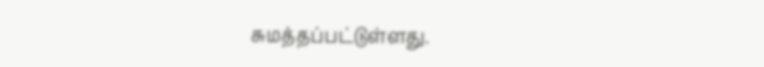சுமத்தப்பட்டுள்ளது.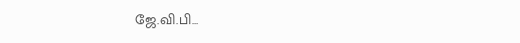ஜே.வி.பி…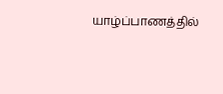யாழ்ப்பாணத்தில்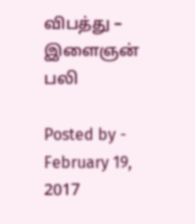விபத்து – இளைஞன் பலி

Posted by - February 19, 2017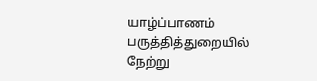யாழ்ப்பாணம் பருத்தித்துறையில் நேற்று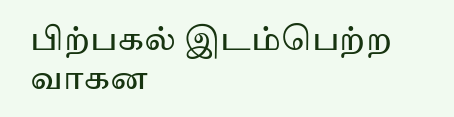பிற்பகல் இடம்பெற்ற வாகன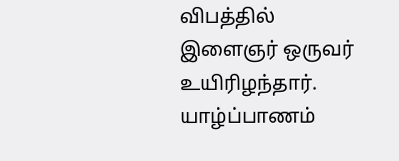விபத்தில் இளைஞர் ஒருவர் உயிரிழந்தார். யாழ்ப்பாணம்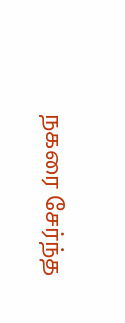நகரை சேர்ந்த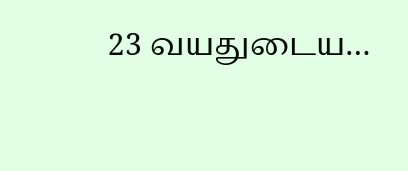23 வயதுடைய…